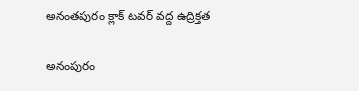అనంతపురం క్లాక్ టవర్ వద్ద ఉద్రిక్తత

అనంపురం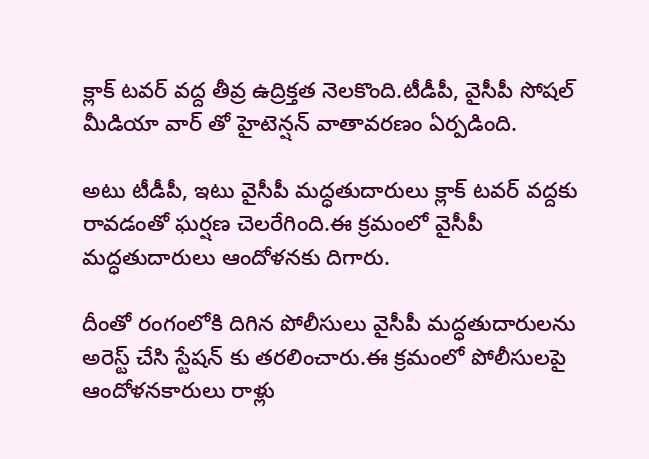క్లాక్ టవర్ వద్ద తీవ్ర ఉద్రిక్తత నెలకొంది.టీడీపీ, వైసీపీ సోషల్ మీడియా వార్ తో హైటెన్షన్ వాతావరణం ఏర్పడింది.

అటు టీడీపీ, ఇటు వైసీపీ మద్ధతుదారులు క్లాక్ టవర్ వద్దకు రావడంతో ఘర్షణ చెలరేగింది.ఈ క్రమంలో వైసీపీ మద్ధతుదారులు ఆందోళనకు దిగారు.

దీంతో రంగంలోకి దిగిన పోలీసులు వైసీపీ మద్ధతుదారులను అరెస్ట్ చేసి స్టేషన్ కు తరలించారు.ఈ క్రమంలో పోలీసులపై ఆందోళనకారులు రాళ్లు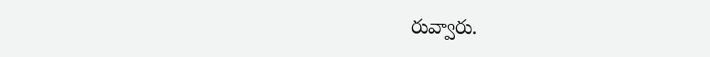రువ్వారు.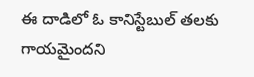ఈ దాడిలో ఓ కానిస్టేబుల్ తలకు గాయమైందని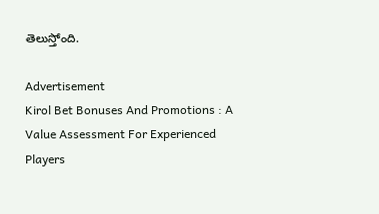తెలుస్తోంది.

Advertisement
Kirol Bet Bonuses And Promotions : A Value Assessment For Experienced Players